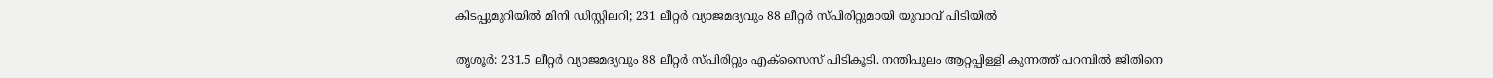കിടപ്പുമുറിയിൽ മിനി ഡിസ്റ്റിലറി; 231 ലീറ്റർ വ്യാജമദ്യവും 88 ലീറ്റർ സ്പിരിറ്റുമായി യുവാവ് പിടിയിൽ

തൃശൂർ: 231.5 ലീറ്റർ വ്യാജമദ്യവും 88 ലീറ്റർ സ്പിരിറ്റും എക്സൈസ് പിടികൂടി. നന്തിപുലം ആറ്റപ്പിള്ളി കുന്നത്ത് പറമ്പിൽ ജിതിനെ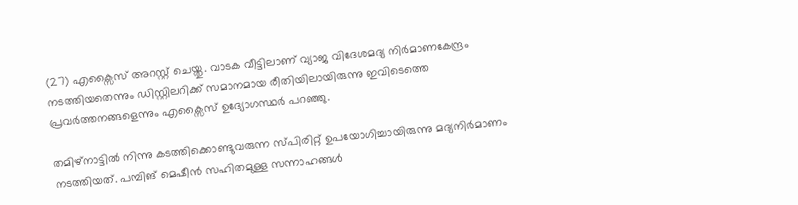(27) എക്സൈസ് അറസ്റ്റ് ചെയ്തു. വാടക വീട്ടിലാണ് വ്യാജ വിദേശമദ്യ നിർമാണകേന്ദ്രം നടത്തിയതെന്നും ഡിസ്റ്റിലറിക്ക് സമാനമായ രീതിയിലായിരുന്നു ഇവിടെത്തെ പ്രവർത്തനങ്ങളെന്നും എക്സൈസ് ഉദ്യോഗസ്ഥർ പറഞ്ഞു.

തമിഴ്നാട്ടിൽ നിന്നു കടത്തിക്കൊണ്ടുവരുന്ന സ്പിരിറ്റ് ഉപയോഗിച്ചായിരുന്നു മദ്യനിർമാണം നടത്തിയത്. പമ്പിങ് മെഷീൻ സഹിതമുള്ള സന്നാഹങ്ങൾ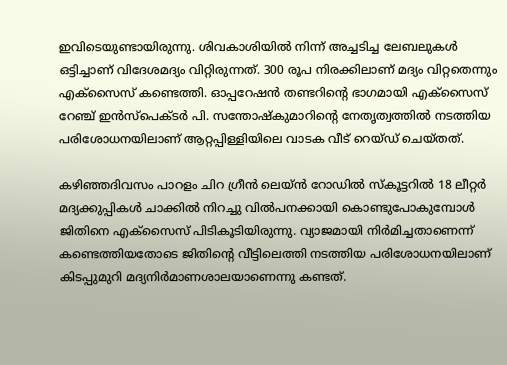ഇവിടെയുണ്ടായിരുന്നു. ശിവകാശിയിൽ നിന്ന് അച്ചടിച്ച ലേബലുകൾ ഒട്ടിച്ചാണ് വിദേശമദ്യം വിറ്റിരുന്നത്. 300 രൂപ നിരക്കിലാണ് മദ്യം വിറ്റതെന്നും എക്സൈസ് കണ്ടെത്തി. ഓപ്പറേഷൻ തണ്ടറിന്റെ ഭാഗമായി എക്സൈസ് റേഞ്ച് ഇൻസ്പെക്ടർ പി. സന്തോഷ്കുമാറിന്റെ നേതൃത്വത്തിൽ നടത്തിയ പരിശോധനയിലാണ് ആറ്റപ്പിള്ളിയിലെ വാടക വീട് റെയ്ഡ് ചെയ്തത്.

കഴിഞ്ഞദിവസം പാറളം ചിറ ഗ്രീൻ ലെയ്ൻ റോഡിൽ സ്കൂട്ടറിൽ 18 ലീറ്റർ മദ്യക്കുപ്പികൾ ചാക്കിൽ നിറച്ചു വിൽപനക്കായി കൊണ്ടുപോകുമ്പോൾ ജിതിനെ എക്സൈസ് പിടികൂടിയിരുന്നു. വ്യാജമായി നിർമിച്ചതാണെന്ന് കണ്ടെത്തിയതോടെ ജിതിന്റെ വീട്ടിലെത്തി നടത്തിയ പരിശോധനയിലാണ് കിടപ്പുമുറി മദ്യനിർമാണശാലയാണെന്നു കണ്ടത്.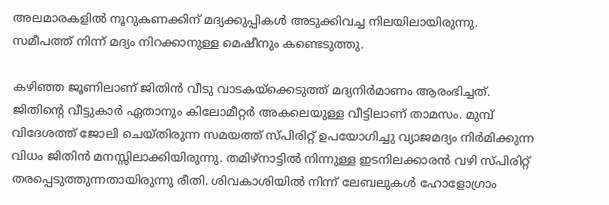അലമാരകളിൽ നൂറുകണക്കിന് മദ്യക്കുപ്പികൾ അടുക്കിവച്ച നിലയിലായിരുന്നു. സമീപത്ത് നിന്ന് മദ്യം നിറക്കാനുള്ള മെഷീനും കണ്ടെടുത്തു.

കഴിഞ്ഞ ജൂണിലാണ് ജിതിൻ വീടു വാടകയ്ക്കെടുത്ത് മദ്യനിർമാണം ആരംഭിച്ചത്. ജിതിന്റെ വീട്ടുകാർ ഏതാനും കിലോമീറ്റർ അകലെയുള്ള വീട്ടിലാണ് താമസം. മുമ്പ് വിദേശത്ത് ജോലി ചെയ്തിരുന്ന സമയത്ത് സ്പിരിറ്റ് ഉപയോഗിച്ചു വ്യാജമദ്യം നിർമിക്കുന്ന വിധം ജിതിൻ മനസ്സിലാക്കിയിരുന്നു. തമിഴ്നാട്ടിൽ നിന്നുള്ള ഇടനിലക്കാരൻ വഴി സ്പിരിറ്റ് തരപ്പെടുത്തുന്നതായിരുന്നു രീതി. ശിവകാശിയിൽ നിന്ന് ലേബലുകൾ ഹോളോഗ്രാം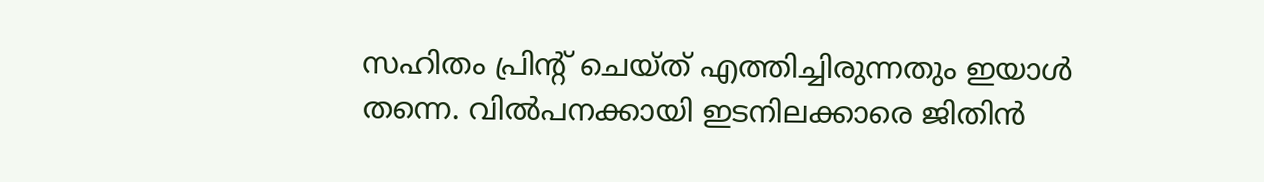സഹിതം പ്രിന്റ് ചെയ്ത് എത്തിച്ചിരുന്നതും ഇയാൾ തന്നെ. വിൽപനക്കായി ഇടനിലക്കാരെ ജിതിൻ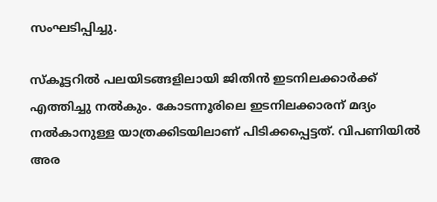സംഘടിപ്പിച്ചു.

സ്കൂട്ടറിൽ പലയിടങ്ങളിലായി ജിതിൻ ഇടനിലക്കാർക്ക് എത്തിച്ചു നൽകും. കോടന്നൂരിലെ ഇടനിലക്കാരന് മദ്യം നൽകാനുള്ള യാത്രക്കിടയിലാണ് പിടിക്കപ്പെട്ടത്. വിപണിയിൽ അര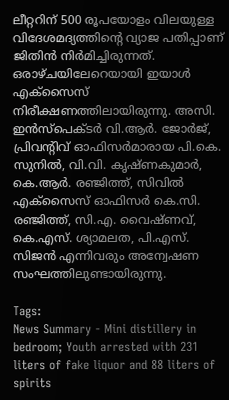ലീറ്ററിന് 500 രൂപയോളം വിലയുള്ള വിദേശമദ്യത്തിന്റെ വ്യാജ പതിപ്പാണ് ജിതിൻ നിർമിച്ചിരുന്നത്. ഒരാഴ്ചയിലേറെയായി ഇയാൾ എക്സൈസ് നിരീക്ഷണത്തിലായിരുന്നു. അസി. ഇൻസ്പെക്ടർ വി.ആർ. ജോർജ്, പ്രിവന്റിവ് ഓഫിസർമാരായ പി.കെ. സുനിൽ, വി.വി. കൃഷ്ണകുമാർ, കെ.ആർ. രഞ്ജിത്ത്, സിവിൽ എക്സൈസ് ഓഫിസർ കെ.സി. രഞ്ജിത്ത്, സി.എ. വൈഷ്ണവ്, കെ.എസ്. ശ്യാമലത, പി.എസ്. സിജൻ എന്നിവരും അന്വേഷണ സംഘത്തിലുണ്ടായിരുന്നു.

Tags:
News Summary - Mini distillery in bedroom; Youth arrested with 231 liters of fake liquor and 88 liters of spirits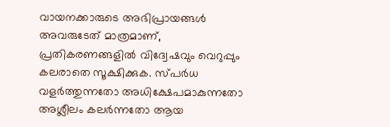വായനക്കാരുടെ അഭിപ്രായങ്ങള്‍ അവരുടേത് മാത്രമാണ്, പ്രതികരണങ്ങളിൽ വിദ്വേഷവും വെറുപ്പും കലരാതെ സൂക്ഷിക്കുക. സ്പർധ വളർത്തുന്നതോ അധിക്ഷേപമാകുന്നതോ അശ്ലീലം കലർന്നതോ ആയ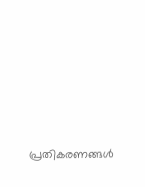പ്രതികരണങ്ങൾ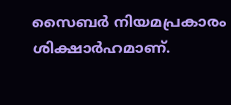സൈബർ നിയമപ്രകാരം ശിക്ഷാർഹമാണ്.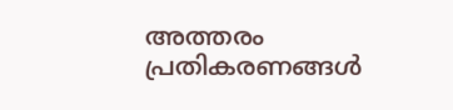അത്തരം പ്രതികരണങ്ങൾ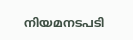നിയമനടപടി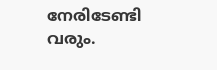നേരിടേണ്ടി വരും.